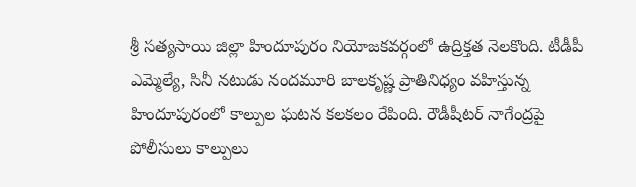శ్రీ సత్యసాయి జిల్లా హిందూపురం నియోజకవర్గంలో ఉద్రిక్తత నెలకొంది. టీడీపీ ఎమ్మెల్యే, సినీ నటుడు నందమూరి బాలకృష్ణ ప్రాతినిధ్యం వహిస్తున్న హిందూపురంలో కాల్పుల ఘటన కలకలం రేపింది. రౌడీషీటర్ నాగేంద్రపై పోలీసులు కాల్పులు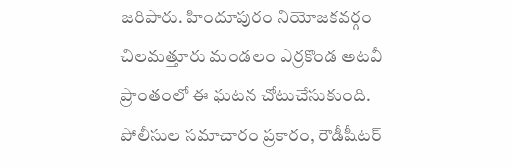జరిపారు. హిందూపురం నియోజకవర్గం చిలమత్తూరు మండలం ఎర్రకొండ అటవీ ప్రాంతంలో ఈ ఘటన చోటుచేసుకుంది.
పోలీసుల సమాచారం ప్రకారం, రౌడీషీటర్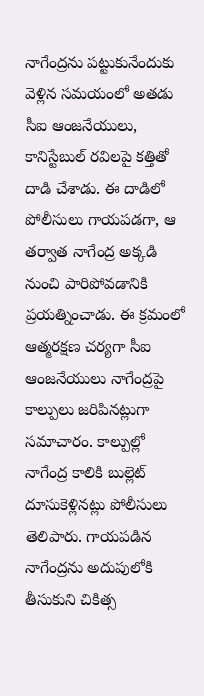నాగేంద్రను పట్టుకునేందుకు వెళ్లిన సమయంలో అతడు సీఐ ఆంజనేయులు, కానిస్టేబుల్ రవిలపై కత్తితో దాడి చేశాడు. ఈ దాడిలో పోలీసులు గాయపడగా, ఆ తర్వాత నాగేంద్ర అక్కడి నుంచి పారిపోవడానికి ప్రయత్నించాడు. ఈ క్రమంలో ఆత్మరక్షణ చర్యగా సీఐ ఆంజనేయులు నాగేంద్రపై కాల్పులు జరిపినట్లుగా సమాచారం. కాల్పుల్లో నాగేంద్ర కాలికి బుల్లెట్ దూసుకెళ్లినట్లు పోలీసులు తెలిపారు. గాయపడిన నాగేంద్రను అదుపులోకి తీసుకుని చికిత్స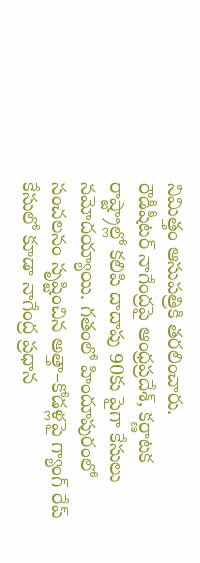నిమిత్తం ఆసుపత్రికి తరలించారు.
రౌడీషీటర్ నాగేంద్రపై ఆంధ్రప్రదేశ్, కర్ణాటక రాష్ట్రాల్లో కలిపి దాదాపు 90కు పైగా కేసులు నమోదయ్యాయి. గతంలో హిందూపురంలో సంచలనం సృష్టించిన అత్తా–కోడళ్లపై గ్యాంగ్ రేప్ కేసులో కూడా నాగేంద్ర ప్రధాన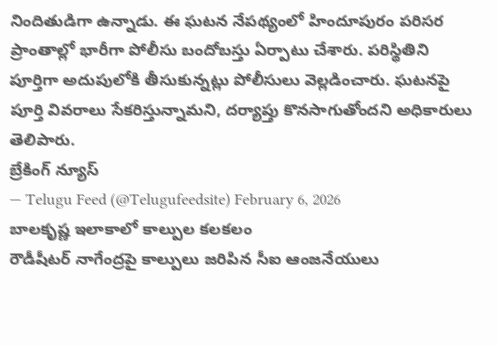నిందితుడిగా ఉన్నాడు. ఈ ఘటన నేపథ్యంలో హిందూపురం పరిసర ప్రాంతాల్లో భారీగా పోలీసు బందోబస్తు ఏర్పాటు చేశారు. పరిస్థితిని పూర్తిగా అదుపులోకి తీసుకున్నట్లు పోలీసులు వెల్లడించారు. ఘటనపై పూర్తి వివరాలు సేకరిస్తున్నామని, దర్యాప్తు కొనసాగుతోందని అధికారులు తెలిపారు.
బ్రేకింగ్ న్యూస్
— Telugu Feed (@Telugufeedsite) February 6, 2026
బాలకృష్ణ ఇలాకాలో కాల్పుల కలకలం
రౌడీషీటర్ నాగేంద్రపై కాల్పులు జరిపిన సీఐ ఆంజనేయులు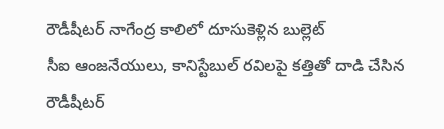రౌడీషీటర్ నాగేంద్ర కాలిలో దూసుకెళ్లిన బుల్లెట్
సీఐ ఆంజనేయులు, కానిస్టేబుల్ రవిలపై కత్తితో దాడి చేసిన రౌడీషీటర్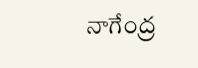నాగేంద్ర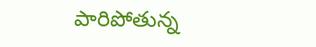పారిపోతున్న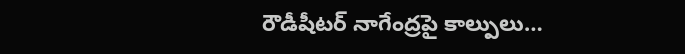రౌడీషీటర్ నాగేంద్రపై కాల్పులు…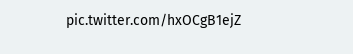pic.twitter.com/hxOCgB1ejZ